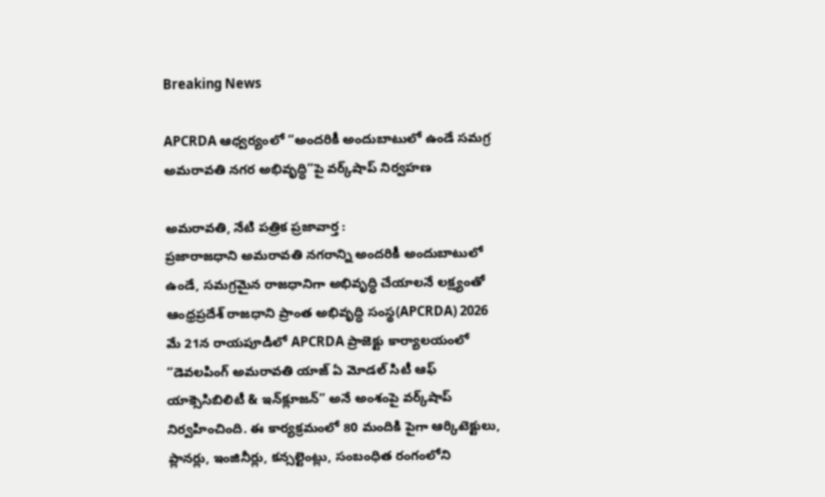Breaking News

APCRDA ఆధ్వర్యంలో “అందరికీ అందుబాటులో ఉండే సమగ్ర అమరావతి నగర అభివృద్ధి”పై వర్క్‌షాప్ నిర్వహణ

అమ‌రావ‌తి, నేటి పత్రిక ప్రజావార్త :
ప్రజారాజధాని అమరావతి నగరాన్ని అందరికీ అందుబాటులో ఉండే, సమగ్రమైన రాజధానిగా అభివృద్ధి చేయాలనే లక్ష్యంతో ఆంధ్రప్రదేశ్ రాజధాని ప్రాంత అభివృద్ధి సంస్థ(APCRDA) 2026 మే 21న రాయపూడిలో APCRDA ప్రాజెక్టు కార్యాలయంలో “డెవలపింగ్ అమరావతి యాజ్ ఏ మోడల్ సిటీ ఆఫ్ యాక్సెసిబిలిటీ & ఇన్‌క్లూజన్” అనే అంశంపై వర్క్‌షాప్ నిర్వహించింది. ఈ కార్యక్రమంలో 80 మందికి పైగా ఆర్కిటెక్టులు, ప్లానర్లు, ఇంజినీర్లు, కన్సల్టెంట్లు, సంబంధిత రంగంలోని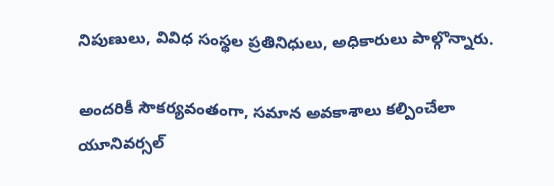నిపుణులు, వివిధ సంస్థల ప్రతినిధులు, అధికారులు పాల్గొన్నారు.

అందరికీ సౌకర్యవంతంగా, సమాన అవకాశాలు కల్పించేలా యూనివర్సల్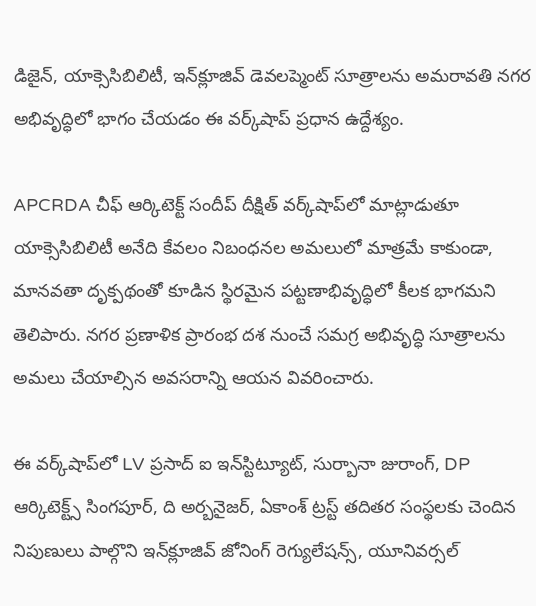డిజైన్, యాక్సెసిబిలిటీ, ఇన్‌క్లూజివ్ డెవలప్మెంట్ సూత్రాలను అమరావతి నగర అభివృద్ధిలో భాగం చేయడం ఈ వర్క్‌షాప్ ప్రధాన ఉద్దేశ్యం.

APCRDA చీఫ్ ఆర్కిటెక్ట్ సందీప్ దీక్షిత్ వర్క్‌షాప్‌లో మాట్లాడుతూ యాక్సెసిబిలిటీ అనేది కేవలం నిబంధనల అమలులో మాత్రమే కాకుండా, మానవతా దృక్పథంతో కూడిన స్థిరమైన పట్టణాభివృద్ధిలో కీలక భాగమని తెలిపారు. నగర ప్రణాళిక ప్రారంభ దశ నుంచే సమగ్ర అభివృద్ధి సూత్రాలను అమలు చేయాల్సిన అవసరాన్ని ఆయన వివరించారు.

ఈ వర్క్‌షాప్‌లో LV ప్రసాద్ ఐ ఇన్‌స్టిట్యూట్, సుర్బానా జురాంగ్, DP ఆర్కిటెక్ట్స్ సింగపూర్, ది అర్బనైజర్, ఏకాంశ్ ట్రస్ట్ తదితర సంస్థలకు చెందిన నిపుణులు పాల్గొని ఇన్‌క్లూజివ్ జోనింగ్ రెగ్యులేషన్స్, యూనివర్సల్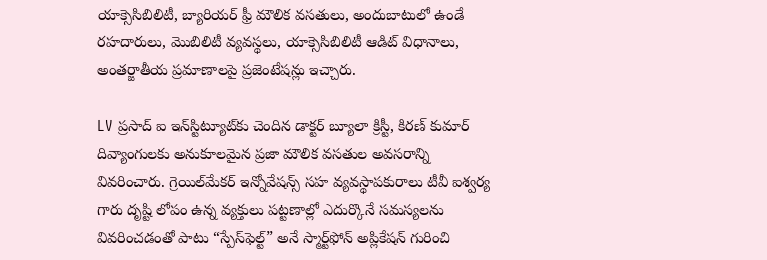యాక్సెసిబిలిటీ, బ్యారియర్ ఫ్రీ మౌలిక వసతులు, అందుబాటులో ఉండే రహదారులు, మొబిలిటీ వ్యవస్థలు, యాక్సెసిబిలిటీ ఆడిట్ విధానాలు, అంతర్జాతీయ ప్రమాణాలపై ప్రజెంటేషన్లు ఇచ్చారు.

LV ప్రసాద్ ఐ ఇన్‌స్టిట్యూట్‌కు చెందిన డాక్టర్ బ్యూలా క్రిస్టీ, కిరణ్ కుమార్ దివ్యాంగులకు అనుకూలమైన ప్రజా మౌలిక వసతుల అవసరాన్ని వివరించారు. గ్రెయిల్‌మేకర్ ఇన్నోవేషన్స్ సహ వ్యవస్థాపకురాలు టీవీ ఐశ్వర్య గారు దృష్టి లోపం ఉన్న వ్యక్తులు పట్టణాల్లో ఎదుర్కొనే సమస్యలను వివరించడంతో పాటు “స్పేస్‌ఫెల్ట్” అనే స్మార్ట్‌ఫోన్ అప్లికేషన్‌ గురించి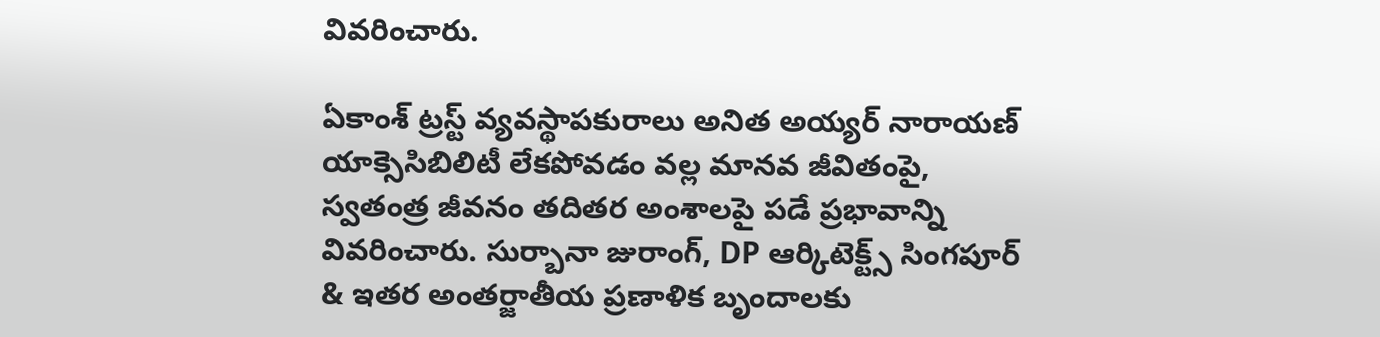వివరించారు.

ఏకాంశ్ ట్రస్ట్ వ్యవస్థాపకురాలు అనిత అయ్యర్ నారాయణ్ యాక్సెసిబిలిటీ లేకపోవడం వల్ల మానవ జీవితంపై, స్వతంత్ర జీవనం తదితర అంశాలపై పడే ప్రభావాన్ని వివరించారు. సుర్బానా జురాంగ్, DP ఆర్కిటెక్ట్స్ సింగపూర్ & ఇతర అంతర్జాతీయ ప్రణాళిక బృందాలకు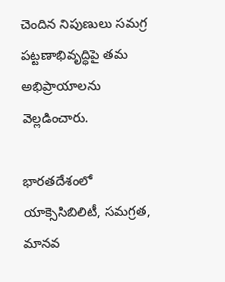చెందిన నిపుణులు సమగ్ర పట్టణాభివృద్ధిపై తమ అభిప్రాయాలను వెల్లడించారు.

భారతదేశంలో యాక్సెసిబిలిటీ, సమగ్రత, మానవ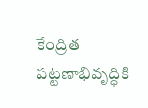కేంద్రిత పట్టణాభివృద్ధికి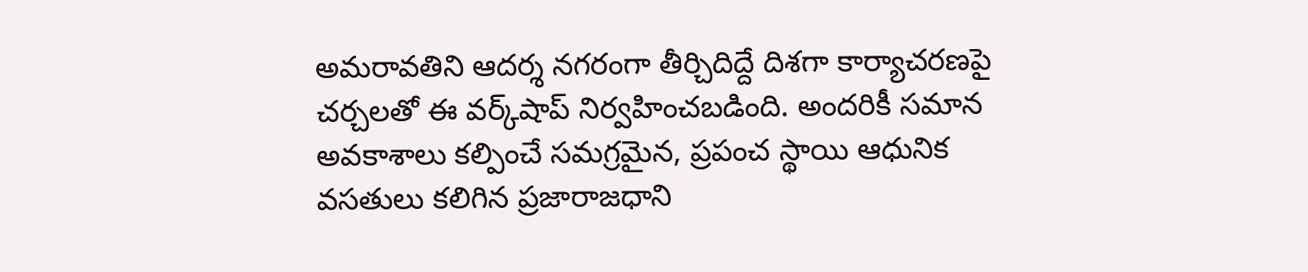అమరావతిని ఆదర్శ నగరంగా తీర్చిదిద్దే దిశగా కార్యాచరణపై చర్చలతో ఈ వర్క్‌షాప్ నిర్వహించబడింది. అందరికీ సమాన అవకాశాలు కల్పించే సమగ్రమైన, ప్రపంచ స్థాయి ఆధునిక వసతులు కలిగిన ప్రజారాజధాని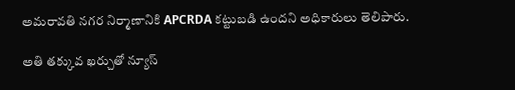అమరావతి నగర నిర్మాణానికి APCRDA కట్టుబడి ఉందని అధికారులు తెలిపారు.

అతి తక్కువ ఖర్చుతో న్యూస్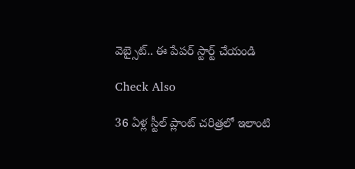వెబ్సైట్.. ఈ పేపర్ స్టార్ట్ చేయండి

Check Also

36 ఏళ్ల స్టీల్ ప్లాంట్ చరిత్రలో ఇలాంటి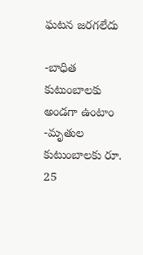ఘటన జరగలేదు

-బాధిత కుటుంబాలకు అండగా ఉంటాం -మృతుల కుటుంబాలకు రూ. 25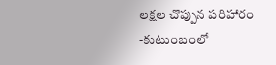లక్షల చొప్పున పరిహారం -కుటుంబంలో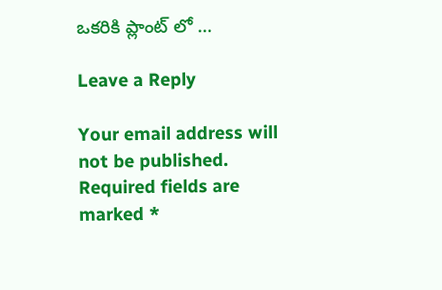ఒకరికి ప్లాంట్ లో …

Leave a Reply

Your email address will not be published. Required fields are marked *